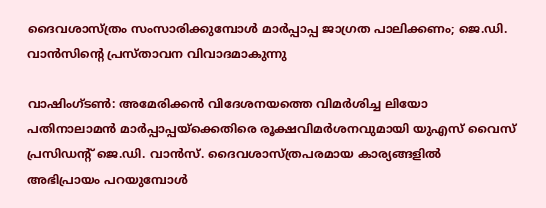ദൈവശാസ്ത്രം സംസാരിക്കുമ്പോൾ മാർപ്പാപ്പ ജാഗ്രത പാലിക്കണം; ജെ.ഡി. വാൻസിൻ്റെ പ്രസ്താവന വിവാദമാകുന്നു

വാഷിംഗ്ടൺ: അമേരിക്കൻ വിദേശനയത്തെ വിമർശിച്ച ലിയോ പതിനാലാമൻ മാർപ്പാപ്പയ്‌ക്കെതിരെ രൂക്ഷവിമർശനവുമായി യുഎസ് വൈസ് പ്രസിഡന്റ് ജെ.ഡി. വാൻസ്. ദൈവശാസ്ത്രപരമായ കാര്യങ്ങളിൽ അഭിപ്രായം പറയുമ്പോൾ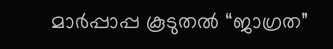മാർപ്പാപ്പ കൂടുതൽ “ജാഗ്രത”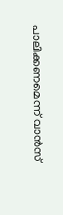പാലിക്കണമെന്ന് വാൻസ്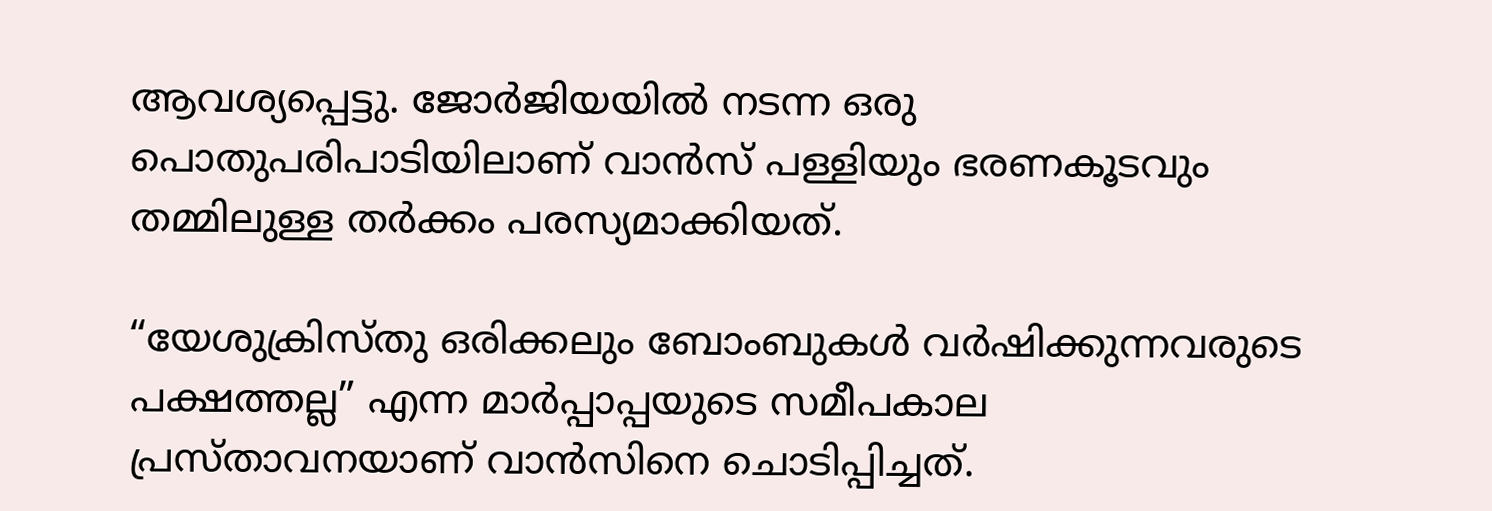ആവശ്യപ്പെട്ടു. ജോർജിയയിൽ നടന്ന ഒരു പൊതുപരിപാടിയിലാണ് വാൻസ് പള്ളിയും ഭരണകൂടവും തമ്മിലുള്ള തർക്കം പരസ്യമാക്കിയത്.

“യേശുക്രിസ്തു ഒരിക്കലും ബോംബുകൾ വർഷിക്കുന്നവരുടെ പക്ഷത്തല്ല” എന്ന മാർപ്പാപ്പയുടെ സമീപകാല പ്രസ്താവനയാണ് വാൻസിനെ ചൊടിപ്പിച്ചത്.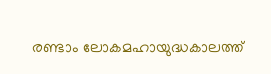രണ്ടാം ലോകമഹായുദ്ധകാലത്ത്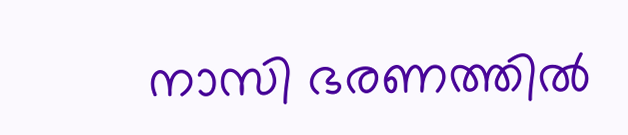നാസി ഭരണത്തിൽ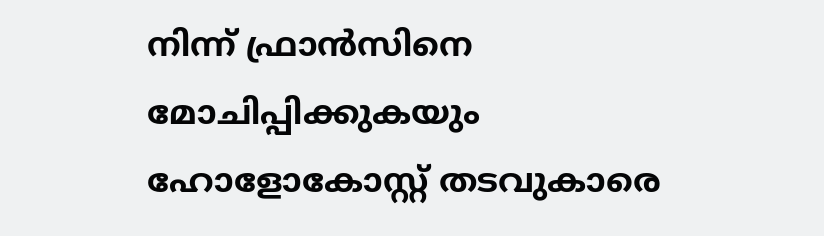നിന്ന് ഫ്രാൻസിനെ മോചിപ്പിക്കുകയും ഹോളോകോസ്റ്റ് തടവുകാരെ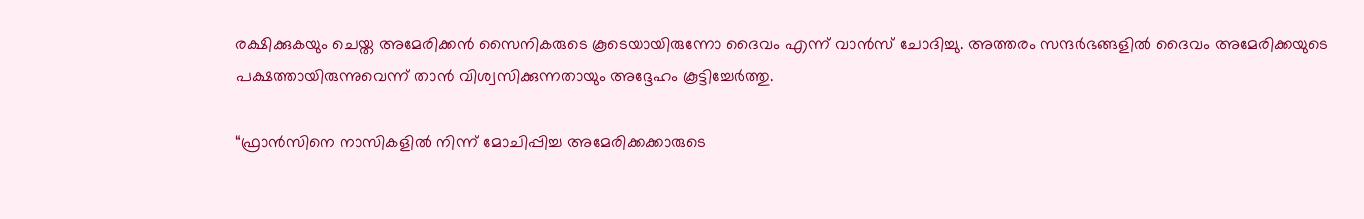രക്ഷിക്കുകയും ചെയ്ത അമേരിക്കൻ സൈനികരുടെ കൂടെയായിരുന്നോ ദൈവം എന്ന് വാൻസ് ചോദിച്ചു. അത്തരം സന്ദർഭങ്ങളിൽ ദൈവം അമേരിക്കയുടെ പക്ഷത്തായിരുന്നുവെന്ന് താൻ വിശ്വസിക്കുന്നതായും അദ്ദേഹം കൂട്ടിച്ചേർത്തു.

“ഫ്രാൻസിനെ നാസികളിൽ നിന്ന് മോചിപ്പിച്ച അമേരിക്കക്കാരുടെ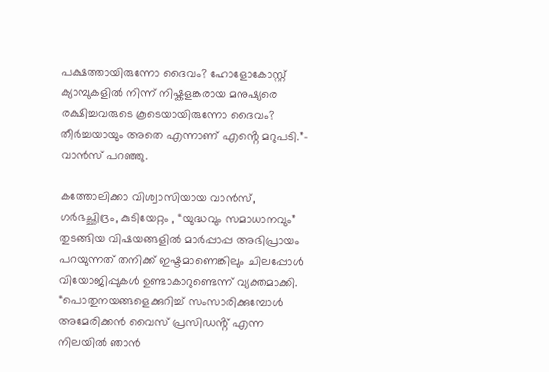പക്ഷത്തായിരുന്നോ ദൈവം? ഹോളോകോസ്റ്റ് ക്യാമ്പുകളിൽ നിന്ന് നിഷ്കളങ്കരായ മനുഷ്യരെ രക്ഷിച്ചവരുടെ കൂടെയായിരുന്നോ ദൈവം? തീർച്ചയായും അതെ എന്നാണ് എൻ്റെ മറുപടി.”- വാൻസ് പറഞ്ഞു.

കത്തോലിക്കാ വിശ്വാസിയായ വാൻസ്, ഗർഭച്ഛിദ്രം, കുടിയേറ്റം , “യുദ്ധവും സമാധാനവും” തുടങ്ങിയ വിഷയങ്ങളിൽ മാർപ്പാപ്പ അഭിപ്രായം പറയുന്നത് തനിക്ക് ഇഷ്ടമാണെങ്കിലും ചിലപ്പോൾ വിയോജിപ്പുകൾ ഉണ്ടാകാറുണ്ടെന്ന് വ്യക്തമാക്കി. “പൊതുനയങ്ങളെക്കുറിച്ച് സംസാരിക്കുമ്പോൾ അമേരിക്കൻ വൈസ് പ്രസിഡൻ്റ് എന്ന നിലയിൽ ഞാൻ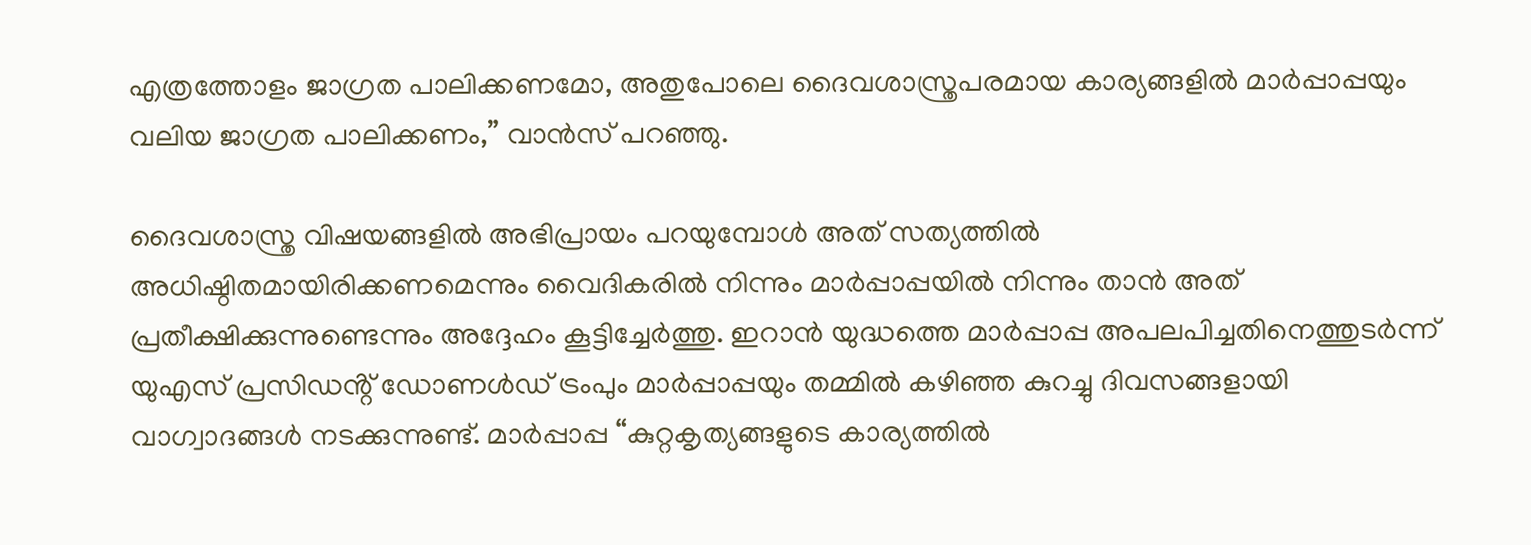എത്രത്തോളം ജാഗ്രത പാലിക്കണമോ, അതുപോലെ ദൈവശാസ്ത്രപരമായ കാര്യങ്ങളിൽ മാർപ്പാപ്പയും വലിയ ജാഗ്രത പാലിക്കണം,” വാൻസ് പറഞ്ഞു.

ദൈവശാസ്ത്ര വിഷയങ്ങളിൽ അഭിപ്രായം പറയുമ്പോൾ അത് സത്യത്തിൽ അധിഷ്ഠിതമായിരിക്കണമെന്നും വൈദികരിൽ നിന്നും മാർപ്പാപ്പയിൽ നിന്നും താൻ അത് പ്രതീക്ഷിക്കുന്നുണ്ടെന്നും അദ്ദേഹം കൂട്ടിച്ചേർത്തു. ഇറാൻ യുദ്ധത്തെ മാർപ്പാപ്പ അപലപിച്ചതിനെത്തുടർന്ന് യുഎസ് പ്രസിഡൻ്റ് ഡോണൾഡ് ട്രംപും മാർപ്പാപ്പയും തമ്മിൽ കഴിഞ്ഞ കുറച്ചു ദിവസങ്ങളായി വാഗ്വാദങ്ങൾ നടക്കുന്നുണ്ട്. മാർപ്പാപ്പ “കുറ്റകൃത്യങ്ങളുടെ കാര്യത്തിൽ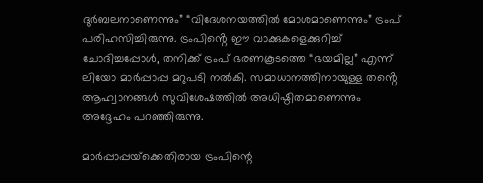ദുർബലനാണെന്നും” “വിദേശനയത്തിൽ മോശമാണെന്നും” ട്രംപ് പരിഹസിച്ചിരുന്നു. ട്രംപിൻ്റെ ഈ വാക്കുകളെക്കുറിച്ച് ചോദിച്ചപ്പോൾ, തനിക്ക് ട്രംപ് ഭരണകൂടത്തെ “ഭയമില്ല” എന്ന് ലിയോ മാർപ്പാപ്പ മറുപടി നൽകി. സമാധാനത്തിനായുള്ള തൻ്റെ ആഹ്വാനങ്ങൾ സുവിശേഷത്തിൽ അധിഷ്ഠിതമാണെന്നും അദ്ദേഹം പറഞ്ഞിരുന്നു.

മാർപ്പാപ്പയ്‌ക്കെതിരായ ട്രംപിന്റെ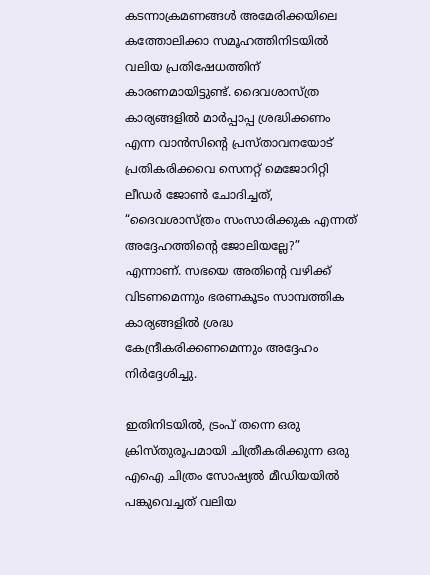കടന്നാക്രമണങ്ങൾ അമേരിക്കയിലെ കത്തോലിക്കാ സമൂഹത്തിനിടയിൽ വലിയ പ്രതിഷേധത്തിന് കാരണമായിട്ടുണ്ട്. ദൈവശാസ്ത്ര കാര്യങ്ങളിൽ മാർപ്പാപ്പ ശ്രദ്ധിക്കണം എന്ന വാൻസിൻ്റെ പ്രസ്താവനയോട് പ്രതികരിക്കവെ സെനറ്റ് മെജോറിറ്റി ലീഡർ ജോൺ ചോദിച്ചത്, “ദൈവശാസ്ത്രം സംസാരിക്കുക എന്നത് അദ്ദേഹത്തിൻ്റെ ജോലിയല്ലേ?” എന്നാണ്. സഭയെ അതിൻ്റെ വഴിക്ക് വിടണമെന്നും ഭരണകൂടം സാമ്പത്തിക കാര്യങ്ങളിൽ ശ്രദ്ധ കേന്ദ്രീകരിക്കണമെന്നും അദ്ദേഹം നിർദ്ദേശിച്ചു.

ഇതിനിടയിൽ, ട്രംപ് തന്നെ ഒരു ക്രിസ്തുരൂപമായി ചിത്രീകരിക്കുന്ന ഒരു എഐ ചിത്രം സോഷ്യൽ മീഡിയയിൽ പങ്കുവെച്ചത് വലിയ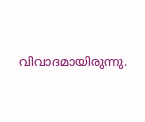വിവാദമായിരുന്നു.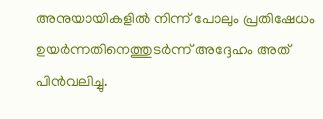അനുയായികളിൽ നിന്ന് പോലും പ്രതിഷേധം ഉയർന്നതിനെത്തുടർന്ന് അദ്ദേഹം അത് പിൻവലിച്ചു.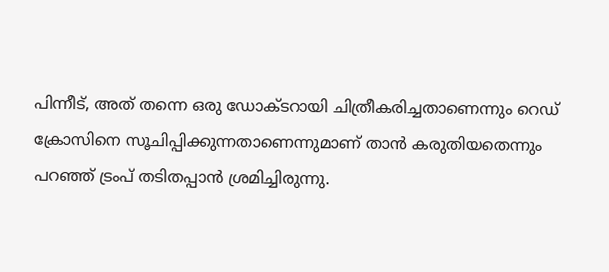പിന്നീട്, അത് തന്നെ ഒരു ഡോക്ടറായി ചിത്രീകരിച്ചതാണെന്നും റെഡ് ക്രോസിനെ സൂചിപ്പിക്കുന്നതാണെന്നുമാണ് താൻ കരുതിയതെന്നും പറഞ്ഞ് ട്രംപ് തടിതപ്പാൻ ശ്രമിച്ചിരുന്നു.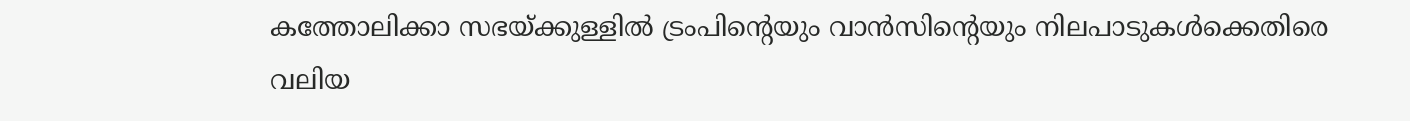കത്തോലിക്കാ സഭയ്ക്കുള്ളിൽ ട്രംപിൻ്റെയും വാൻസിൻ്റെയും നിലപാടുകൾക്കെതിരെ വലിയ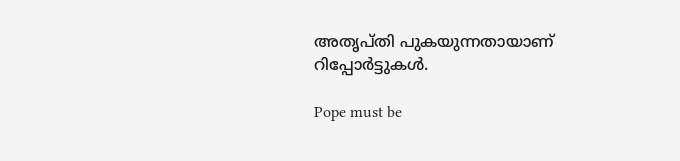അതൃപ്തി പുകയുന്നതായാണ് റിപ്പോർട്ടുകൾ.

Pope must be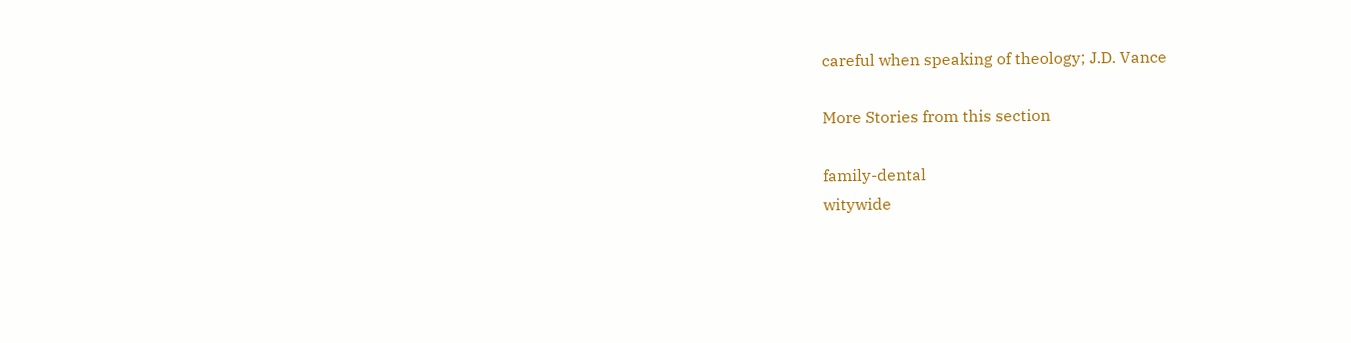careful when speaking of theology; J.D. Vance

More Stories from this section

family-dental
witywide